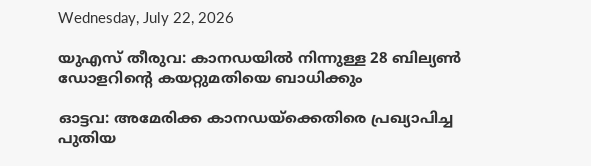Wednesday, July 22, 2026

യുഎസ് തീരുവ: കാനഡയില്‍ നിന്നുള്ള 28 ബില്യണ്‍ ഡോളറിന്റെ കയറ്റുമതിയെ ബാധിക്കും

ഓട്ടവ: അമേരിക്ക കാനഡയ്‌ക്കെതിരെ പ്രഖ്യാപിച്ച പുതിയ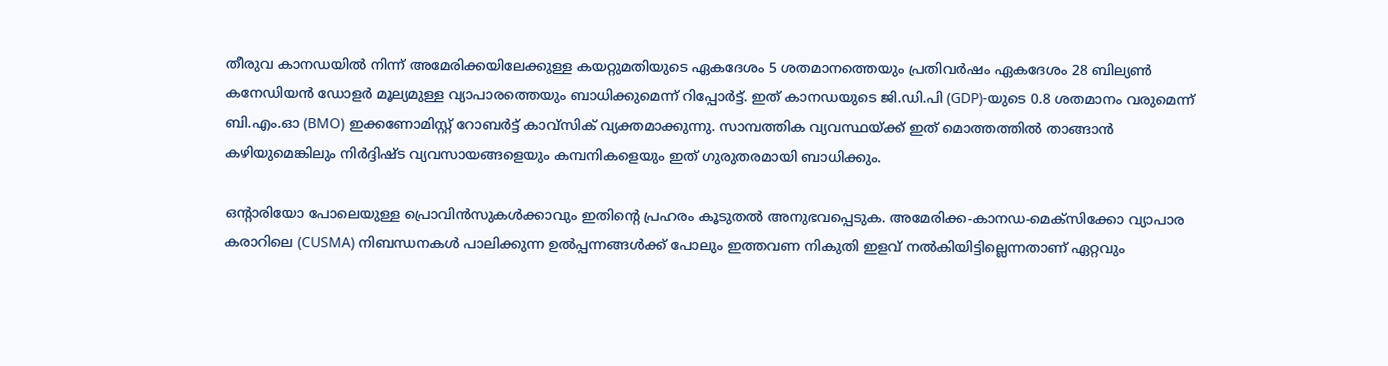തീരുവ കാനഡയില്‍ നിന്ന് അമേരിക്കയിലേക്കുള്ള കയറ്റുമതിയുടെ ഏകദേശം 5 ശതമാനത്തെയും പ്രതിവര്‍ഷം ഏകദേശം 28 ബില്യണ്‍ കനേഡിയന്‍ ഡോളര്‍ മൂല്യമുള്ള വ്യാപാരത്തെയും ബാധിക്കുമെന്ന് റിപ്പോര്‍ട്ട്. ഇത് കാനഡയുടെ ജി.ഡി.പി (GDP)-യുടെ 0.8 ശതമാനം വരുമെന്ന് ബി.എം.ഓ (BMO) ഇക്കണോമിസ്റ്റ് റോബര്‍ട്ട് കാവ്‌സിക് വ്യക്തമാക്കുന്നു. സാമ്പത്തിക വ്യവസ്ഥയ്ക്ക് ഇത് മൊത്തത്തില്‍ താങ്ങാന്‍ കഴിയുമെങ്കിലും നിര്‍ദ്ദിഷ്ട വ്യവസായങ്ങളെയും കമ്പനികളെയും ഇത് ഗുരുതരമായി ബാധിക്കും.

ഒന്റാരിയോ പോലെയുള്ള പ്രൊവിന്‍സുകള്‍ക്കാവും ഇതിന്റെ പ്രഹരം കൂടുതല്‍ അനുഭവപ്പെടുക. അമേരിക്ക-കാനഡ-മെക്‌സിക്കോ വ്യാപാര കരാറിലെ (CUSMA) നിബന്ധനകള്‍ പാലിക്കുന്ന ഉല്‍പ്പന്നങ്ങള്‍ക്ക് പോലും ഇത്തവണ നികുതി ഇളവ് നല്‍കിയിട്ടില്ലെന്നതാണ് ഏറ്റവും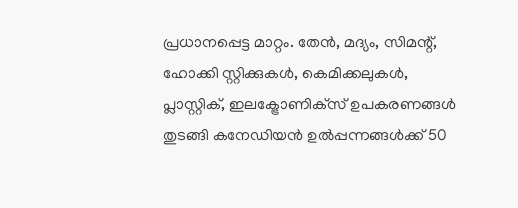പ്രധാനപ്പെട്ട മാറ്റം. തേന്‍, മദ്യം, സിമന്റ്, ഹോക്കി സ്റ്റിക്കുകള്‍, കെമിക്കലുകള്‍, പ്ലാസ്റ്റിക്, ഇലക്ട്രോണിക്‌സ് ഉപകരണങ്ങള്‍ തുടങ്ങി കനേഡിയന്‍ ഉല്‍പ്പന്നങ്ങള്‍ക്ക് 50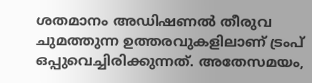ശതമാനം അഡിഷണല്‍ തീരുവ ചുമത്തുന്ന ഉത്തരവുകളിലാണ് ട്രംപ് ഒപ്പുവെച്ചിരിക്കുന്നത്. അതേസമയം,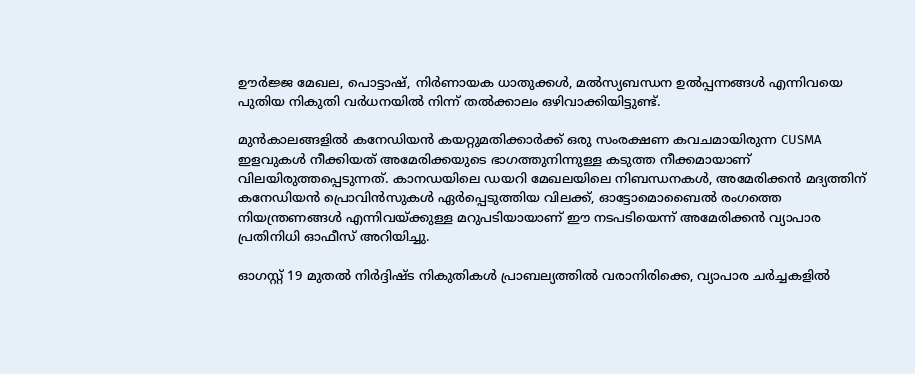ഊര്‍ജ്ജ മേഖല, പൊട്ടാഷ്, നിര്‍ണായക ധാതുക്കള്‍, മല്‍സ്യബന്ധന ഉല്‍പ്പന്നങ്ങള്‍ എന്നിവയെ പുതിയ നികുതി വര്‍ധനയില്‍ നിന്ന് തല്‍ക്കാലം ഒഴിവാക്കിയിട്ടുണ്ട്.

മുന്‍കാലങ്ങളില്‍ കനേഡിയന്‍ കയറ്റുമതിക്കാര്‍ക്ക് ഒരു സംരക്ഷണ കവചമായിരുന്ന CUSMA ഇളവുകള്‍ നീക്കിയത് അമേരിക്കയുടെ ഭാഗത്തുനിന്നുള്ള കടുത്ത നീക്കമായാണ് വിലയിരുത്തപ്പെടുന്നത്. കാനഡയിലെ ഡയറി മേഖലയിലെ നിബന്ധനകള്‍, അമേരിക്കന്‍ മദ്യത്തിന് കനേഡിയന്‍ പ്രൊവിന്‍സുകള്‍ ഏര്‍പ്പെടുത്തിയ വിലക്ക്, ഓട്ടോമൊബൈല്‍ രംഗത്തെ നിയന്ത്രണങ്ങള്‍ എന്നിവയ്ക്കുള്ള മറുപടിയായാണ് ഈ നടപടിയെന്ന് അമേരിക്കന്‍ വ്യാപാര പ്രതിനിധി ഓഫീസ് അറിയിച്ചു.

ഓഗസ്റ്റ് 19 മുതല്‍ നിര്‍ദ്ദിഷ്ട നികുതികള്‍ പ്രാബല്യത്തില്‍ വരാനിരിക്കെ, വ്യാപാര ചര്‍ച്ചകളില്‍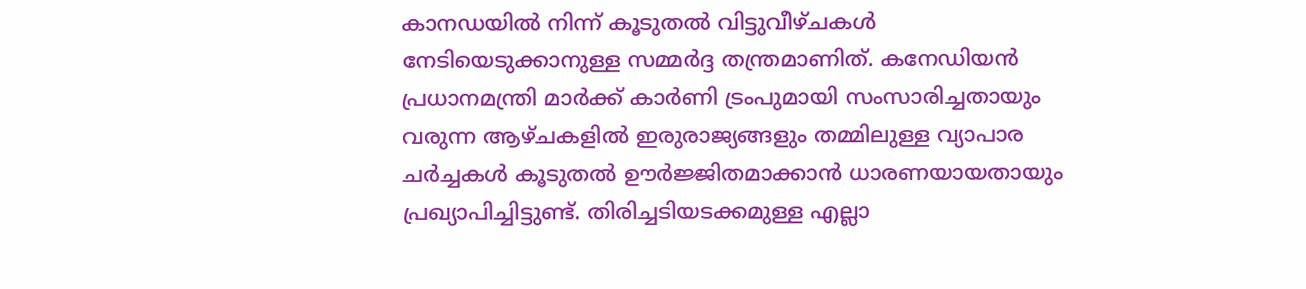കാനഡയില്‍ നിന്ന് കൂടുതല്‍ വിട്ടുവീഴ്ചകള്‍ നേടിയെടുക്കാനുള്ള സമ്മര്‍ദ്ദ തന്ത്രമാണിത്. കനേഡിയന്‍ പ്രധാനമന്ത്രി മാര്‍ക്ക് കാര്‍ണി ട്രംപുമായി സംസാരിച്ചതായും വരുന്ന ആഴ്ചകളില്‍ ഇരുരാജ്യങ്ങളും തമ്മിലുള്ള വ്യാപാര ചര്‍ച്ചകള്‍ കൂടുതല്‍ ഊര്‍ജ്ജിതമാക്കാന്‍ ധാരണയായതായും പ്രഖ്യാപിച്ചിട്ടുണ്ട്. തിരിച്ചടിയടക്കമുള്ള എല്ലാ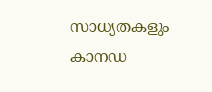സാധ്യതകളും കാനഡ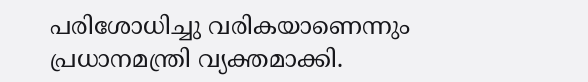പരിശോധിച്ചു വരികയാണെന്നും പ്രധാനമന്ത്രി വ്യക്തമാക്കി.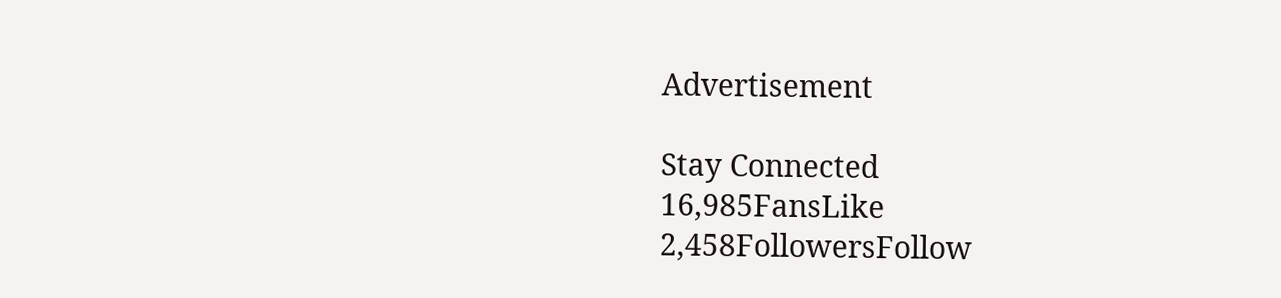Advertisement

Stay Connected
16,985FansLike
2,458FollowersFollow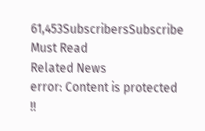61,453SubscribersSubscribe
Must Read
Related News
error: Content is protected !!